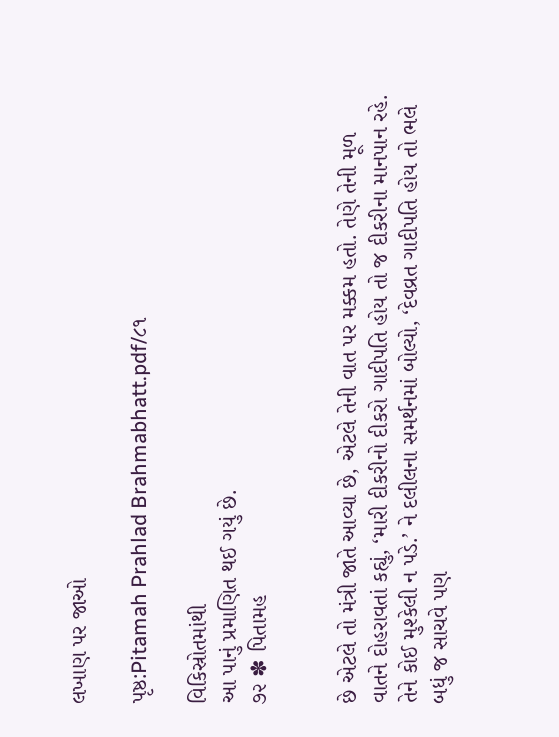લખાણ પર જાઓ

પૃષ્ઠ:Pitamah Prahlad Brahmabhatt.pdf/૮૧

વિકિસ્રોતમાંથી
આ પાનું પ્રમાણિત થઈ ગયું છે.
૭૨ ✽ પિતામહ


છે એટલે તો મંત્રી જાતે આવ્યા છે, એટલે તેની વાત પર મક્કમ હતો. તેણે તેની મૂળ વાતને દોહરાવતાં કહ્યું, ‘મારી દીકરીનો દીકરો ગાદીપતિ હોય તો જ દીકરીના માનપાન રહે. તેને કોઈ મુશ્કેલી ન પડે.’ ને દલીલના સમર્થનમાં બોલ્યો, ‘દેવવ્રત ગાદીપતિ હોય તો ભલે બધું જ સાચવે પણ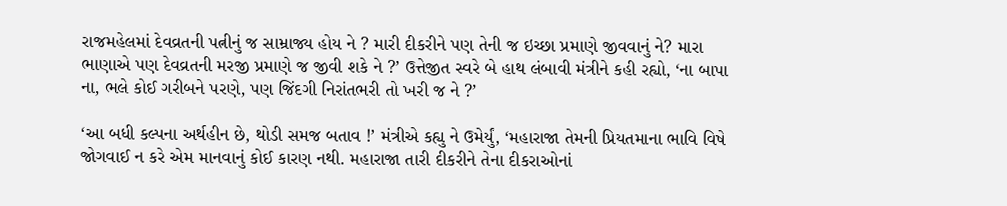રાજમહેલમાં દેવવ્રતની પત્નીનું જ સામ્રાજ્ય હોય ને ? મારી દીકરીને પણ તેની જ ઇચ્છા પ્રમાણે જીવવાનું ને? મારા ભાણાએ પણ દેવવ્રતની મરજી પ્રમાણે જ જીવી શકે ને ?’ ઉત્તેજીત સ્વરે બે હાથ લંબાવી મંત્રીને કહી રહ્યો, ‘ના બાપા ના, ભલે કોઈ ગરીબને પરણે, પણ જિંદગી નિરાંતભરી તો ખરી જ ને ?’

‘આ બધી કલ્પના અર્થહીન છે, થોડી સમજ બતાવ !’ મંત્રીએ કહ્યુ ને ઉમેર્યું, ‘મહારાજા તેમની પ્રિયતમાના ભાવિ વિષે જોગવાઈ ન કરે એમ માનવાનું કોઈ કારણ નથી. મહારાજા તારી દીકરીને તેના દીકરાઓનાં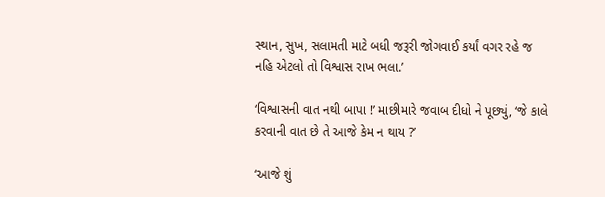સ્થાન, સુખ, સલામતી માટે બધી જરૂરી જોગવાઈ કર્યાં વગર રહે જ નહિ એટલો તો વિશ્વાસ રાખ ભલા.’

‘વિશ્વાસની વાત નથી બાપા !’ માછીમારે જવાબ દીધો ને પૂછ્યું, ‘જે કાલે કરવાની વાત છે તે આજે કેમ ન થાય ?’

‘આજે શું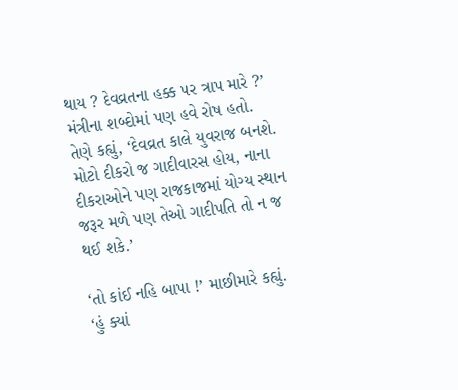થાય ? દેવવ્રતના હક્ક પર ત્રાપ મારે ?’ મંત્રીના શબ્દોમાં પણ હવે રોષ હતો. તેણે કહ્યું, ‘દેવવ્રત કાલે યુવરાજ બનશે. મોટો દીકરો જ ગાદીવારસ હોય, નાના દીકરાઓને પણ રાજકાજમાં યોગ્ય સ્થાન જરૂર મળે પણ તેઓ ગાદીપતિ તો ન જ થઈ શકે.’

‘તો કાંઈ નહિ બાપા !’ માછીમારે કહ્યું. ‘હું ક્યાં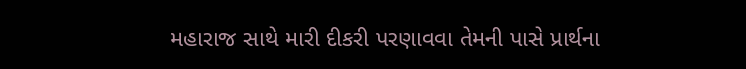મહારાજ સાથે મારી દીકરી પરણાવવા તેમની પાસે પ્રાર્થના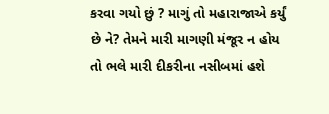કરવા ગયો છું ? માગું તો મહારાજાએ કર્યું છે ને? તેમને મારી માગણી મંજૂર ન હોય તો ભલે મારી દીકરીના નસીબમાં હશે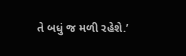તે બધું જ મળી રહેશે.’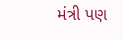મંત્રી પણ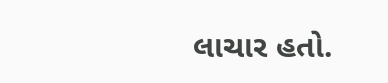લાચાર હતો.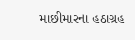માછીમારના હઠાગ્રહ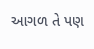આગળ તે પણ